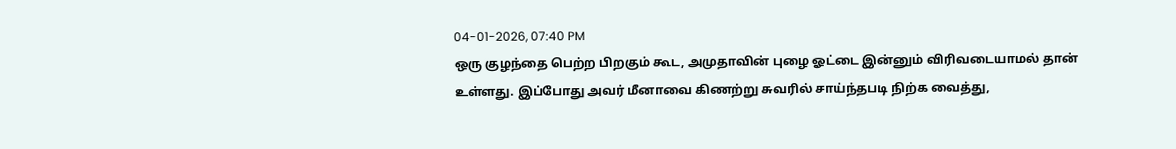04-01-2026, 07:40 PM
ஒரு குழந்தை பெற்ற பிறகும் கூட, அமுதாவின் புழை ஓட்டை இன்னும் விரிவடையாமல் தான் உள்ளது. இப்போது அவர் மீனாவை கிணற்று சுவரில் சாய்ந்தபடி நிற்க வைத்து,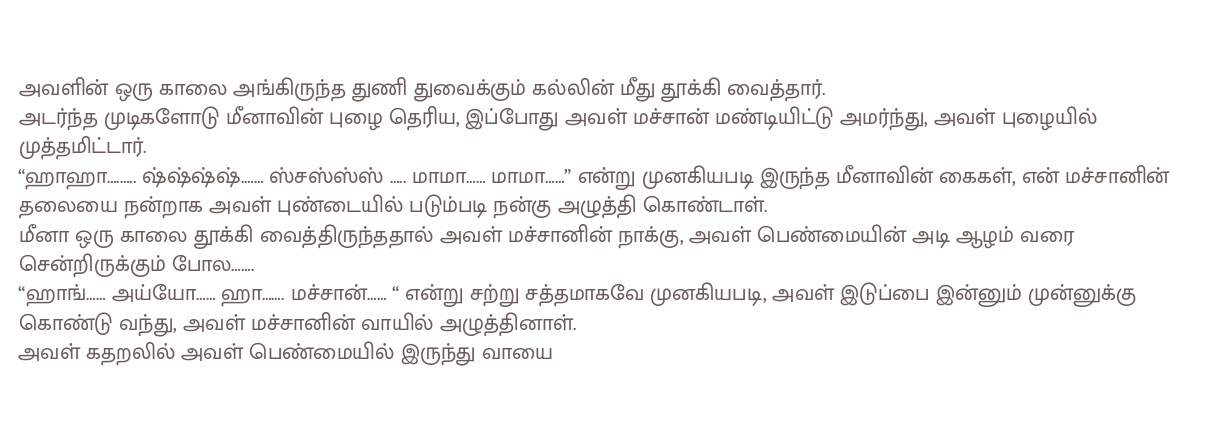அவளின் ஒரு காலை அங்கிருந்த துணி துவைக்கும் கல்லின் மீது தூக்கி வைத்தார்.
அடர்ந்த முடிகளோடு மீனாவின் புழை தெரிய, இப்போது அவள் மச்சான் மண்டியிட்டு அமர்ந்து, அவள் புழையில் முத்தமிட்டார்.
“ஹாஹா….….. ஷ்ஷ்ஷ்ஷ்.…… ஸ்சஸ்ஸ்ஸ் ….. மாமா…… மாமா……” என்று முனகியபடி இருந்த மீனாவின் கைகள், என் மச்சானின் தலையை நன்றாக அவள் புண்டையில் படும்படி நன்கு அழுத்தி கொண்டாள்.
மீனா ஒரு காலை தூக்கி வைத்திருந்ததால் அவள் மச்சானின் நாக்கு, அவள் பெண்மையின் அடி ஆழம் வரை சென்றிருக்கும் போல…….
“ஹாங்…… அய்யோ…… ஹா……. மச்சான்…… “ என்று சற்று சத்தமாகவே முனகியபடி, அவள் இடுப்பை இன்னும் முன்னுக்கு கொண்டு வந்து, அவள் மச்சானின் வாயில் அழுத்தினாள்.
அவள் கதறலில் அவள் பெண்மையில் இருந்து வாயை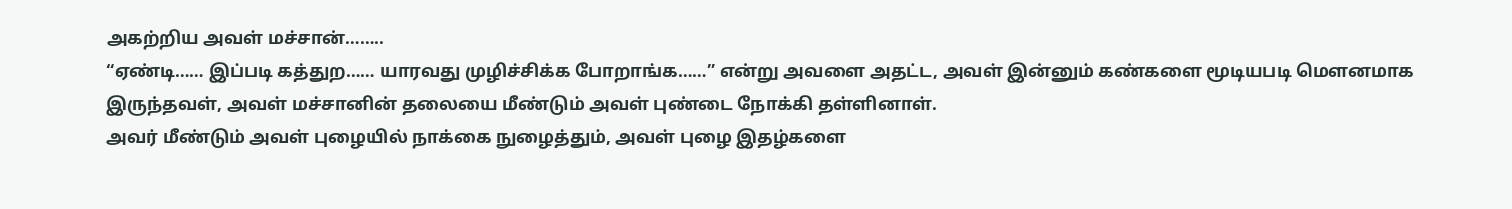அகற்றிய அவள் மச்சான்……..
“ஏண்டி…… இப்படி கத்துற…… யாரவது முழிச்சிக்க போறாங்க……” என்று அவளை அதட்ட, அவள் இன்னும் கண்களை மூடியபடி மெளனமாக இருந்தவள், அவள் மச்சானின் தலையை மீண்டும் அவள் புண்டை நோக்கி தள்ளினாள்.
அவர் மீண்டும் அவள் புழையில் நாக்கை நுழைத்தும், அவள் புழை இதழ்களை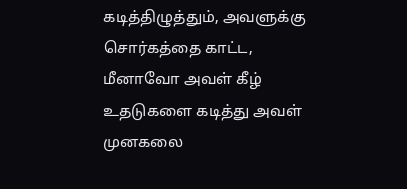கடித்திழுத்தும், அவளுக்கு சொர்கத்தை காட்ட, மீனாவோ அவள் கீழ் உதடுகளை கடித்து அவள் முனகலை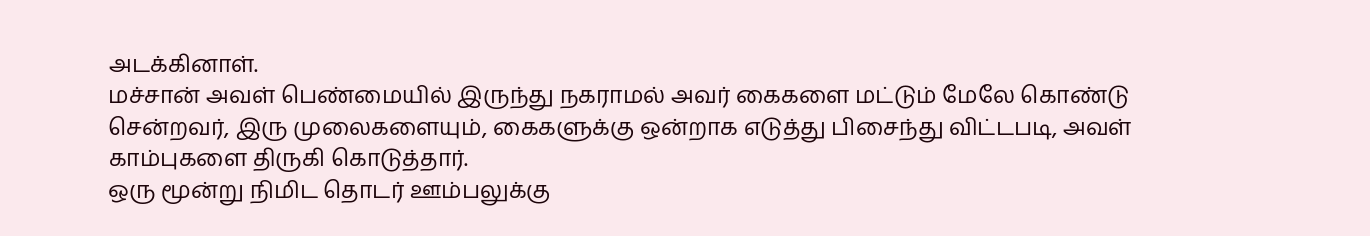அடக்கினாள்.
மச்சான் அவள் பெண்மையில் இருந்து நகராமல் அவர் கைகளை மட்டும் மேலே கொண்டு சென்றவர், இரு முலைகளையும், கைகளுக்கு ஒன்றாக எடுத்து பிசைந்து விட்டபடி, அவள் காம்புகளை திருகி கொடுத்தார்.
ஒரு மூன்று நிமிட தொடர் ஊம்பலுக்கு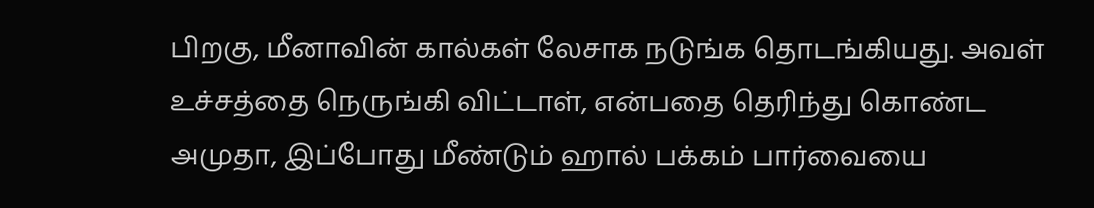பிறகு, மீனாவின் கால்கள் லேசாக நடுங்க தொடங்கியது. அவள் உச்சத்தை நெருங்கி விட்டாள், என்பதை தெரிந்து கொண்ட அமுதா, இப்போது மீண்டும் ஹால் பக்கம் பார்வையை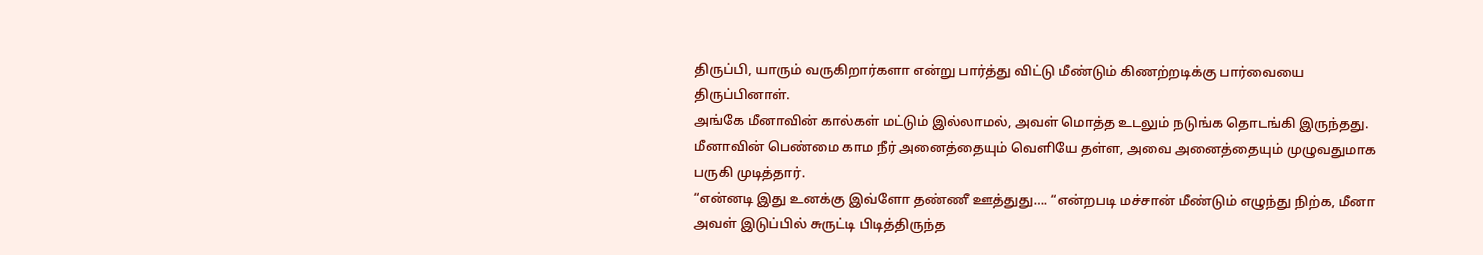திருப்பி, யாரும் வருகிறார்களா என்று பார்த்து விட்டு மீண்டும் கிணற்றடிக்கு பார்வையை திருப்பினாள்.
அங்கே மீனாவின் கால்கள் மட்டும் இல்லாமல், அவள் மொத்த உடலும் நடுங்க தொடங்கி இருந்தது. மீனாவின் பெண்மை காம நீர் அனைத்தையும் வெளியே தள்ள, அவை அனைத்தையும் முழுவதுமாக பருகி முடித்தார்.
“என்னடி இது உனக்கு இவ்ளோ தண்ணீ ஊத்துது…. “என்றபடி மச்சான் மீண்டும் எழுந்து நிற்க, மீனா அவள் இடுப்பில் சுருட்டி பிடித்திருந்த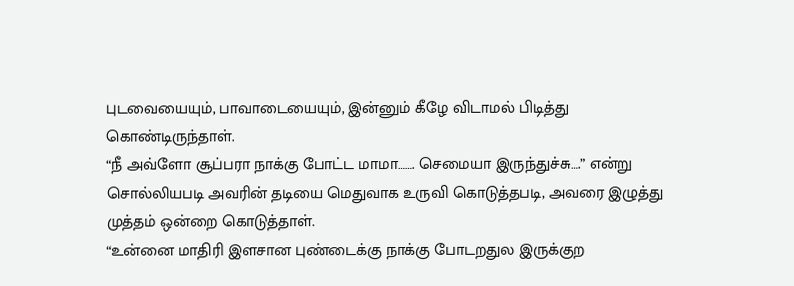புடவையையும், பாவாடையையும், இன்னும் கீழே விடாமல் பிடித்து கொண்டிருந்தாள்.
“நீ அவ்ளோ சூப்பரா நாக்கு போட்ட மாமா……. செமையா இருந்துச்சு….” என்று சொல்லியபடி அவரின் தடியை மெதுவாக உருவி கொடுத்தபடி, அவரை இழுத்து முத்தம் ஒன்றை கொடுத்தாள்.
“உன்னை மாதிரி இளசான புண்டைக்கு நாக்கு போடறதுல இருக்குற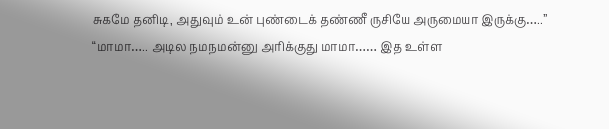சுகமே தனிடி, அதுவும் உன் புண்டைக் தண்ணீ ருசியே அருமையா இருக்கு…..”
“மாமா….. அடில நமநமன்னு அரிக்குது மாமா…… இத உள்ள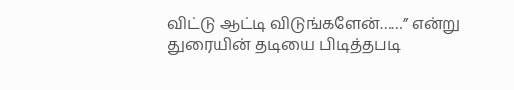விட்டு ஆட்டி விடுங்களேன்……” என்று துரையின் தடியை பிடித்தபடி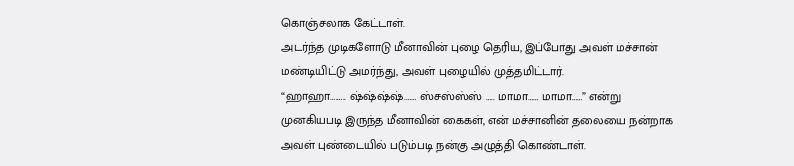கொஞ்சலாக கேட்டாள்.
அடர்ந்த முடிகளோடு மீனாவின் புழை தெரிய, இப்போது அவள் மச்சான் மண்டியிட்டு அமர்ந்து, அவள் புழையில் முத்தமிட்டார்.
“ஹாஹா….….. ஷ்ஷ்ஷ்ஷ்.…… ஸ்சஸ்ஸ்ஸ் ….. மாமா…… மாமா……” என்று முனகியபடி இருந்த மீனாவின் கைகள், என் மச்சானின் தலையை நன்றாக அவள் புண்டையில் படும்படி நன்கு அழுத்தி கொண்டாள்.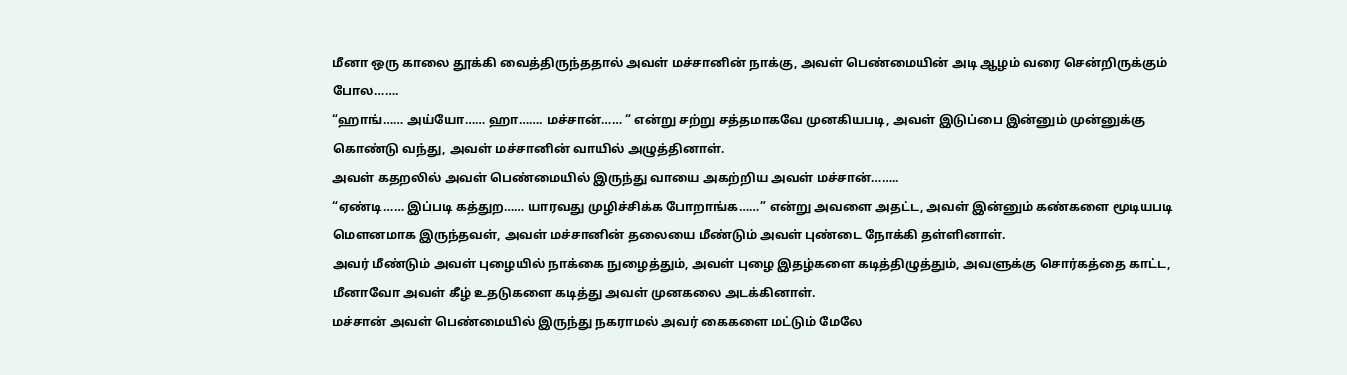மீனா ஒரு காலை தூக்கி வைத்திருந்ததால் அவள் மச்சானின் நாக்கு, அவள் பெண்மையின் அடி ஆழம் வரை சென்றிருக்கும் போல…….
“ஹாங்…… அய்யோ…… ஹா……. மச்சான்…… “ என்று சற்று சத்தமாகவே முனகியபடி, அவள் இடுப்பை இன்னும் முன்னுக்கு கொண்டு வந்து, அவள் மச்சானின் வாயில் அழுத்தினாள்.
அவள் கதறலில் அவள் பெண்மையில் இருந்து வாயை அகற்றிய அவள் மச்சான்……..
“ஏண்டி…… இப்படி கத்துற…… யாரவது முழிச்சிக்க போறாங்க……” என்று அவளை அதட்ட, அவள் இன்னும் கண்களை மூடியபடி மெளனமாக இருந்தவள், அவள் மச்சானின் தலையை மீண்டும் அவள் புண்டை நோக்கி தள்ளினாள்.
அவர் மீண்டும் அவள் புழையில் நாக்கை நுழைத்தும், அவள் புழை இதழ்களை கடித்திழுத்தும், அவளுக்கு சொர்கத்தை காட்ட, மீனாவோ அவள் கீழ் உதடுகளை கடித்து அவள் முனகலை அடக்கினாள்.
மச்சான் அவள் பெண்மையில் இருந்து நகராமல் அவர் கைகளை மட்டும் மேலே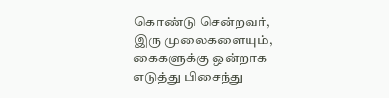கொண்டு சென்றவர், இரு முலைகளையும், கைகளுக்கு ஒன்றாக எடுத்து பிசைந்து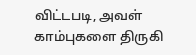விட்டபடி, அவள் காம்புகளை திருகி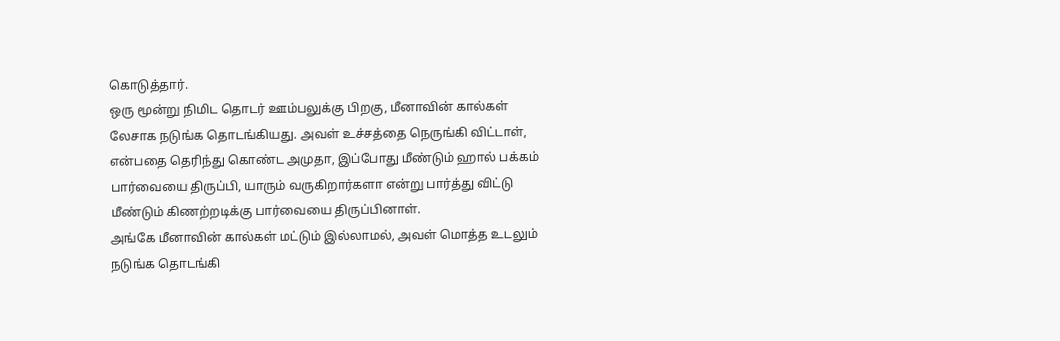கொடுத்தார்.
ஒரு மூன்று நிமிட தொடர் ஊம்பலுக்கு பிறகு, மீனாவின் கால்கள் லேசாக நடுங்க தொடங்கியது. அவள் உச்சத்தை நெருங்கி விட்டாள், என்பதை தெரிந்து கொண்ட அமுதா, இப்போது மீண்டும் ஹால் பக்கம் பார்வையை திருப்பி, யாரும் வருகிறார்களா என்று பார்த்து விட்டு மீண்டும் கிணற்றடிக்கு பார்வையை திருப்பினாள்.
அங்கே மீனாவின் கால்கள் மட்டும் இல்லாமல், அவள் மொத்த உடலும் நடுங்க தொடங்கி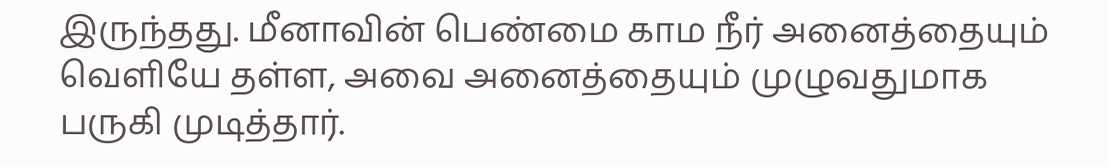இருந்தது. மீனாவின் பெண்மை காம நீர் அனைத்தையும் வெளியே தள்ள, அவை அனைத்தையும் முழுவதுமாக பருகி முடித்தார்.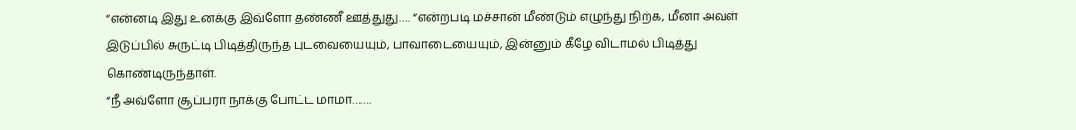“என்னடி இது உனக்கு இவ்ளோ தண்ணீ ஊத்துது…. “என்றபடி மச்சான் மீண்டும் எழுந்து நிற்க, மீனா அவள் இடுப்பில் சுருட்டி பிடித்திருந்த புடவையையும், பாவாடையையும், இன்னும் கீழே விடாமல் பிடித்து கொண்டிருந்தாள்.
“நீ அவ்ளோ சூப்பரா நாக்கு போட்ட மாமா…….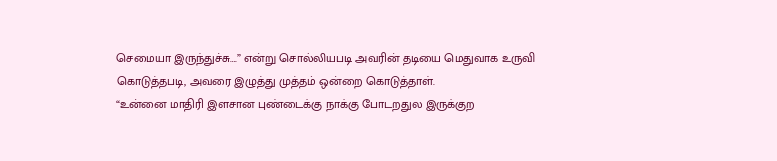செமையா இருந்துச்சு….” என்று சொல்லியபடி அவரின் தடியை மெதுவாக உருவி கொடுத்தபடி, அவரை இழுத்து முத்தம் ஒன்றை கொடுத்தாள்.
“உன்னை மாதிரி இளசான புண்டைக்கு நாக்கு போடறதுல இருக்குற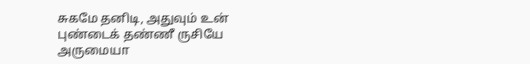சுகமே தனிடி, அதுவும் உன் புண்டைக் தண்ணீ ருசியே அருமையா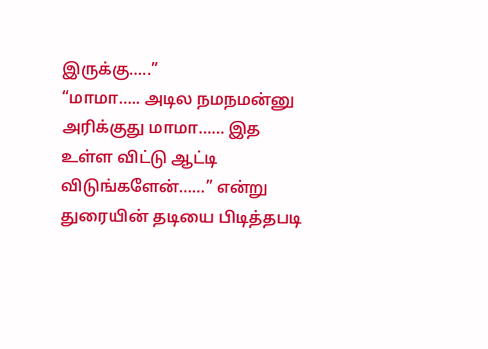இருக்கு…..”
“மாமா….. அடில நமநமன்னு அரிக்குது மாமா…… இத உள்ள விட்டு ஆட்டி விடுங்களேன்……” என்று துரையின் தடியை பிடித்தபடி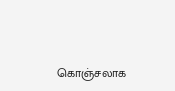கொஞ்சலாக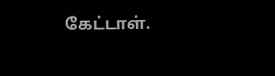கேட்டாள்.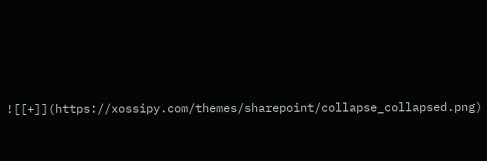![[+]](https://xossipy.com/themes/sharepoint/collapse_collapsed.png)